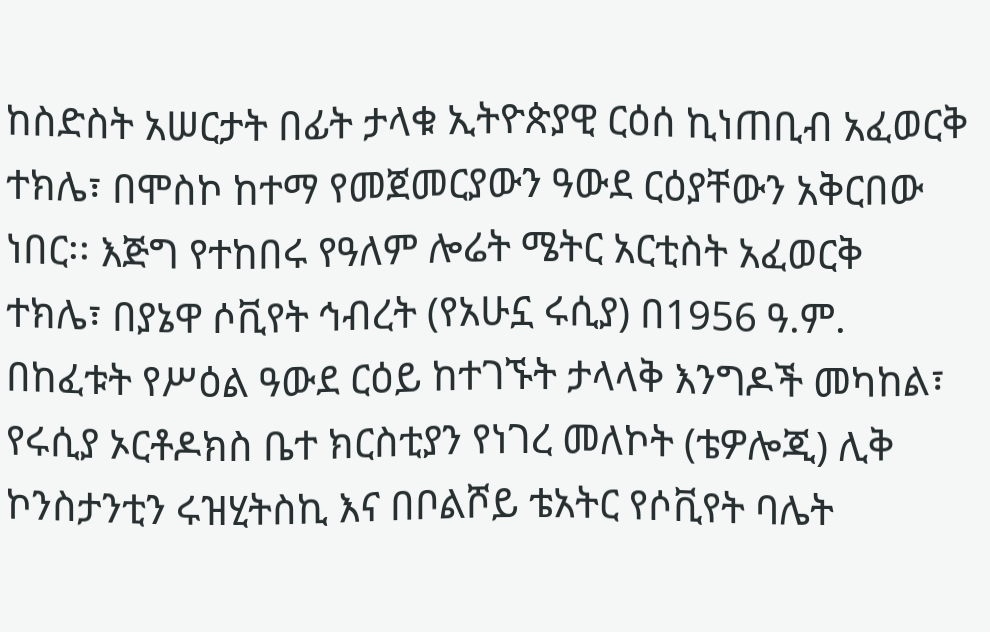ከስድስት አሠርታት በፊት ታላቁ ኢትዮጵያዊ ርዕሰ ኪነጠቢብ አፈወርቅ ተክሌ፣ በሞስኮ ከተማ የመጀመርያውን ዓውደ ርዕያቸውን አቅርበው ነበር፡፡ እጅግ የተከበሩ የዓለም ሎሬት ሜትር አርቲስት አፈወርቅ ተክሌ፣ በያኔዋ ሶቪየት ኅብረት (የአሁኗ ሩሲያ) በ1956 ዓ.ም. በከፈቱት የሥዕል ዓውደ ርዕይ ከተገኙት ታላላቅ እንግዶች መካከል፣ የሩሲያ ኦርቶዶክስ ቤተ ክርስቲያን የነገረ መለኮት (ቴዎሎጂ) ሊቅ ኮንስታንቲን ሩዝሂትስኪ እና በቦልሾይ ቴአትር የሶቪየት ባሌት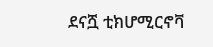ደናሿ ቲክሆሚርኖቫ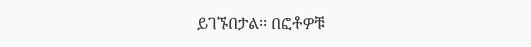ይገኙበታል፡፡ በፎቶዎቹ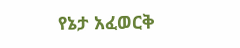የኔታ አፈወርቅ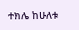ተክሌ ከሁለቱ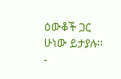ዕውቆች ጋር ሁነው ይታያሉ፡፡
-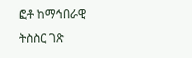ፎቶ ከማኅበራዊ ትስስር ገጽ